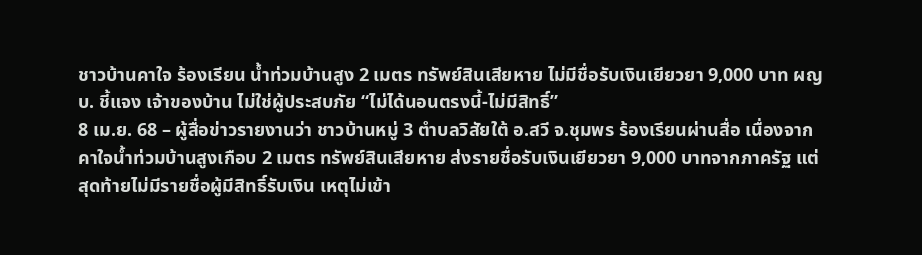ชาวบ้านคาใจ ร้องเรียน น้ำท่วมบ้านสูง 2 เมตร ทรัพย์สินเสียหาย ไม่มีชื่อรับเงินเยียวยา 9,000 บาท ผญบ. ชี้แจง เจ้าของบ้าน ไม่ใช่ผู้ประสบภัย “ไม่ได้นอนตรงนี้-ไม่มีสิทธิ์”
8 เม.ย. 68 – ผู้สื่อข่าวรายงานว่า ชาวบ้านหมู่ 3 ตำบลวิสัยใต้ อ.สวี จ.ชุมพร ร้องเรียนผ่านสื่อ เนื่องจาก คาใจน้ำท่วมบ้านสูงเกือบ 2 เมตร ทรัพย์สินเสียหาย ส่งรายชื่อรับเงินเยียวยา 9,000 บาทจากภาครัฐ แต่สุดท้ายไม่มีรายชื่อผู้มีสิทธิ์รับเงิน เหตุไม่เข้า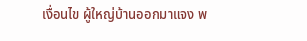เงื่อนไข ผู้ใหญ่บ้านออกมาแจง พ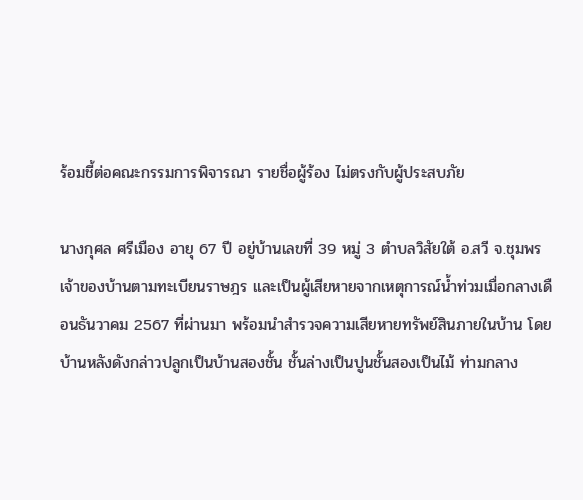ร้อมชี้ต่อคณะกรรมการพิจารณา รายชื่อผู้ร้อง ไม่ตรงกับผู้ประสบภัย

นางกุศล ศรีเมือง อายุ 67 ปี อยู่บ้านเลขที่ 39 หมู่ 3 ตำบลวิสัยใต้ อ.สวี จ.ชุมพร เจ้าของบ้านตามทะเบียนราษฎร และเป็นผู้เสียหายจากเหตุการณ์น้ำท่วมเมื่อกลางเดือนธันวาคม 2567 ที่ผ่านมา พร้อมนำสำรวจความเสียหายทรัพย์สินภายในบ้าน โดยบ้านหลังดังกล่าวปลูกเป็นบ้านสองชั้น ชั้นล่างเป็นปูนชั้นสองเป็นไม้ ท่ามกลาง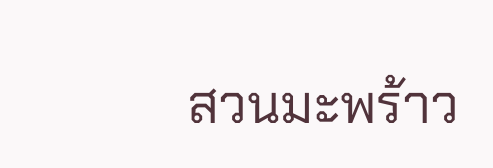สวนมะพร้าว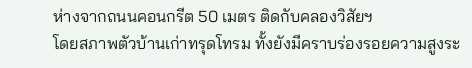ห่างจากถนนคอนกรีต 50 เมตร ติดกับคลองวิสัยฯ
โดยสภาพตัวบ้านเก่าทรุดโทรม ทั้งยังมีคราบร่องรอยความสูงระ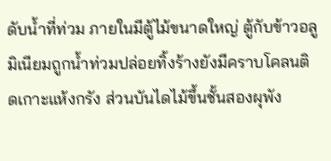ดับน้ำที่ท่วม ภายในมีตู้ไม้ขนาดใหญ่ ตู้กับข้าวอลูมิเนียมถูกน้ำท่วมปล่อยทิ้งร้างยังมีคราบโคลนติดเกาะแห้งกรัง ส่วนบันไดไม้ขึ้นชั้นสองผุพัง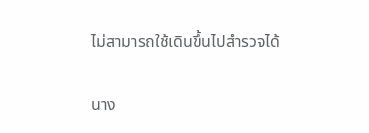ไม่สามารถใช้เดินขึ้นไปสำรวจได้

นาง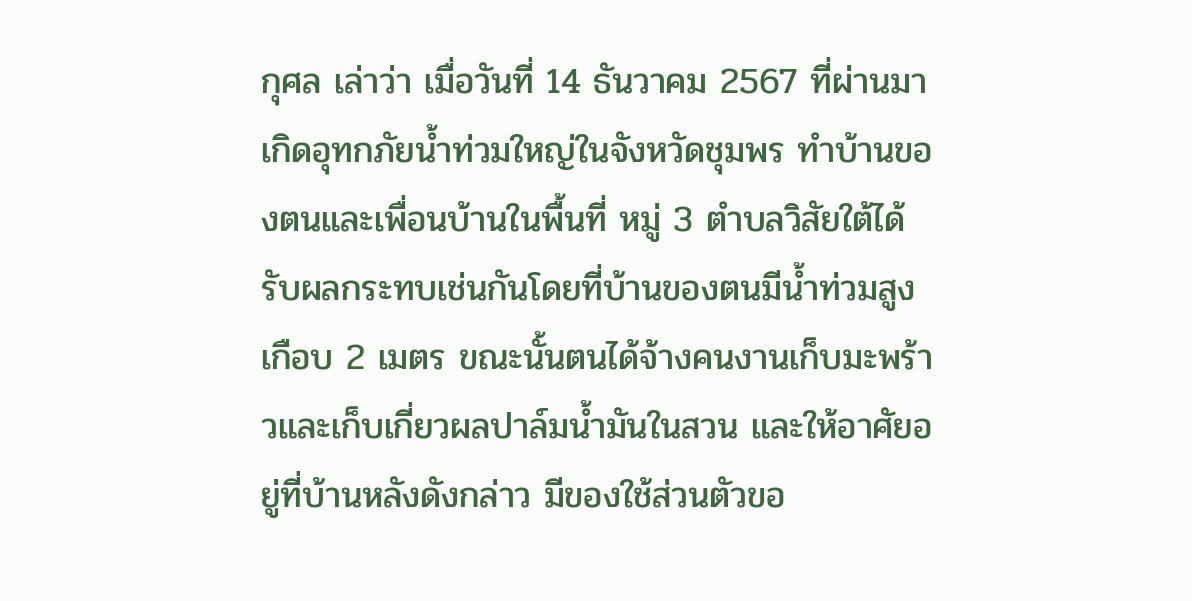กุศล เล่าว่า เมื่อวันที่ 14 ธันวาคม 2567 ที่ผ่านมาเกิดอุทกภัยน้ำท่วมใหญ่ในจังหวัดชุมพร ทำบ้านของตนและเพื่อนบ้านในพื้นที่ หมู่ 3 ตำบลวิสัยใต้ได้รับผลกระทบเช่นกันโดยที่บ้านของตนมีน้ำท่วมสูงเกือบ 2 เมตร ขณะนั้นตนได้จ้างคนงานเก็บมะพร้าวและเก็บเกี่ยวผลปาล์มน้ำมันในสวน และให้อาศัยอยู่ที่บ้านหลังดังกล่าว มีของใช้ส่วนตัวขอ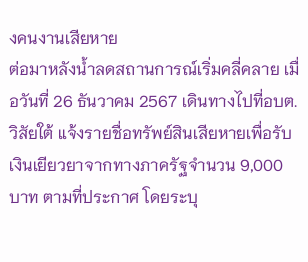งคนงานเสียหาย
ต่อมาหลังน้ำลดสถานการณ์เริ่มคลี่คลาย เมื่อวันที่ 26 ธันวาคม 2567 เดินทางไปที่อบต.วิสัยใต้ แจ้งรายชื่อทรัพย์สินเสียหายเพื่อรับเงินเยียวยาจากทางภาครัฐจำนวน 9,000 บาท ตามที่ประกาศ โดยระบุ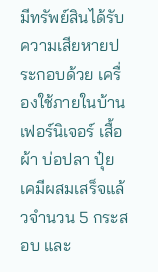มีทรัพย์สินได้รับความเสียหายประกอบด้วย เครื่องใช้ภายในบ้านเฟอร์นิเจอร์ เสื้อผ้า บ่อปลา ปุ๋ยเคมีผสมเสร็จแล้วจำนวน 5 กระสอบ และ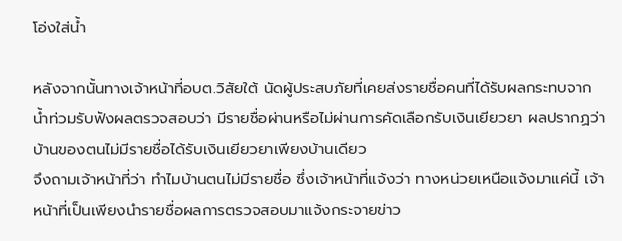โอ่งใส่น้ำ

หลังจากนั้นทางเจ้าหน้าที่อบต.วิสัยใต้ นัดผู้ประสบภัยที่เคยส่งรายชื่อคนที่ได้รับผลกระทบจากน้ำท่วมรับฟังผลตรวจสอบว่า มีรายชื่อผ่านหรือไม่ผ่านการคัดเลือกรับเงินเยียวยา ผลปรากฏว่า บ้านของตนไม่มีรายชื่อได้รับเงินเยียวยาเพียงบ้านเดียว
จึงถามเจ้าหน้าที่ว่า ทำไมบ้านตนไม่มีรายชื่อ ซึ่งเจ้าหน้าที่แจ้งว่า ทางหน่วยเหนือแจ้งมาแค่นี้ เจ้าหน้าที่เป็นเพียงนำรายชื่อผลการตรวจสอบมาแจ้งกระจายข่าว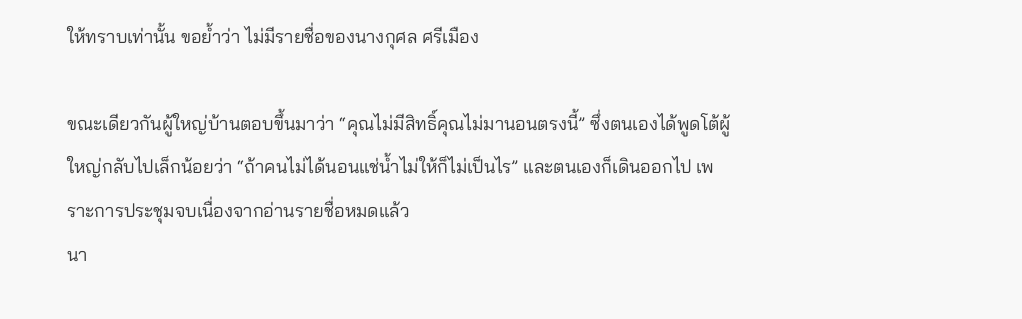ให้ทราบเท่านั้น ขอย้ำว่า ไม่มีรายชื่อของนางกุศล ศรีเมือง

ขณะเดียวกันผู้ใหญ่บ้านตอบขึ้นมาว่า “คุณไม่มีสิทธิ์คุณไม่มานอนตรงนี้” ซึ่งตนเองได้พูดโต้ผู้ใหญ่กลับไปเล็กน้อยว่า “ถ้าคนไม่ได้นอนแช่น้ำไม่ให้ก็ไม่เป็นไร” และตนเองก็เดินออกไป เพราะการประชุมจบเนื่องจากอ่านรายชื่อหมดแล้ว
นา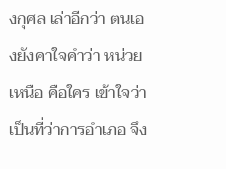งกุศล เล่าอีกว่า ตนเองยังคาใจคำว่า หน่วยเหนือ คือใคร เข้าใจว่า เป็นที่ว่าการอำเภอ จึง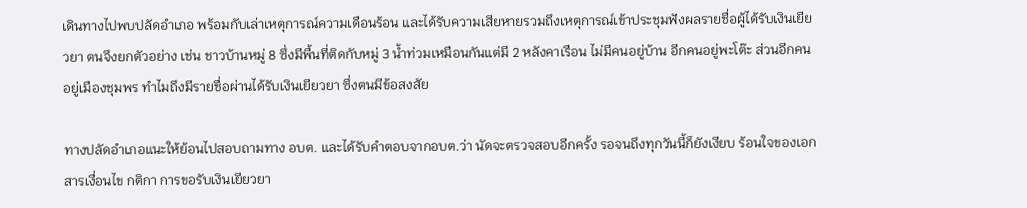เดินทางไปพบปลัดอำเภอ พร้อมกับเล่าเหตุการณ์ความเดือนร้อน และได้รับความเสียหายรวมถึงเหตุการณ์เข้าประชุมฟังผลรายชื่อผู้ได้รับเงินเยียวยา ตนจึงยกตัวอย่าง เช่น ชาวบ้านหมู่ 8 ซึ่งมีพื้นที่ติดกับหมู่ 3 น้ำท่วมเหมือนกันแต่มี 2 หลังคาเรือน ไม่มีคนอยู่บ้าน อีกคนอยู่พะโต๊ะ ส่วนอีกคนอยู่เมืองชุมพร ทำไมถึงมีรายชื่อผ่านได้รับเงินเยียวยา ซึ่งตนมีข้อสงสัย

ทางปลัดอำเภอแนะให้ย้อนไปสอบถามทาง อบต. และได้รับคำตอบจากอบต.ว่า นัดจะตรวจสอบอีกครั้ง รอจนถึงทุกวันนี้ก็ยังเงียบ ร้อนใจของเอกสารเงื่อนไข กติกา การขอรับเงินเยียวยา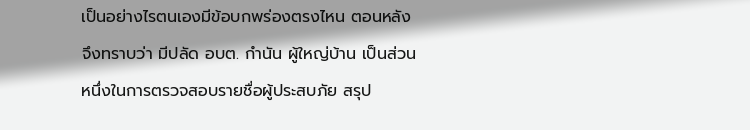เป็นอย่างไรตนเองมีข้อบกพร่องตรงไหน ตอนหลังจึงทราบว่า มีปลัด อบต. กำนัน ผู้ใหญ่บ้าน เป็นส่วนหนึ่งในการตรวจสอบรายชื่อผู้ประสบภัย สรุป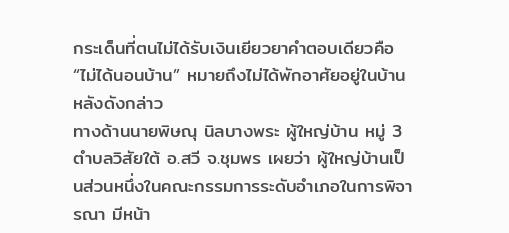กระเด็นที่ตนไม่ได้รับเงินเยียวยาคำตอบเดียวคือ “ไม่ได้นอนบ้าน” หมายถึงไม่ได้พักอาศัยอยู่ในบ้านหลังดังกล่าว
ทางด้านนายพิษณุ นิลบางพระ ผู้ใหญ่บ้าน หมู่ 3 ตำบลวิสัยใต้ อ.สวี จ.ชุมพร เผยว่า ผู้ใหญ่บ้านเป็นส่วนหนึ่งในคณะกรรมการระดับอำเภอในการพิจารณา มีหน้า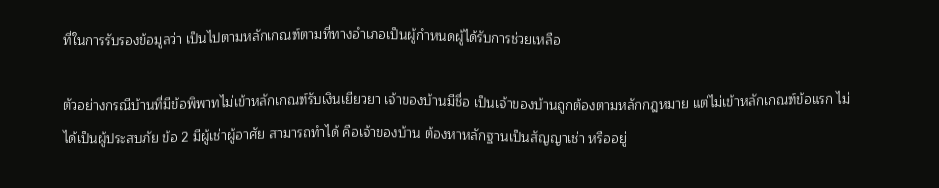ที่ในการรับรองข้อมูลว่า เป็นไปตามหลักเกณฑ์ตามที่ทางอำเภอเป็นผู้กำหนดผู้ได้รับการช่วยเหลือ

ตัวอย่างกรณีบ้านที่มีข้อพิพาทไม่เข้าหลักเกณฑ์รับเงินเยียวยา เจ้าของบ้านมีชื่อ เป็นเจ้าของบ้านถูกต้องตามหลักกฎหมาย แต่ไม่เข้าหลักเกณฑ์ข้อแรก ไม่ได้เป็นผู้ประสบภัย ข้อ 2 มีผู้เช่าผู้อาศัย สามารถทำได้ คือเจ้าของบ้าน ต้องหาหลักฐานเป็นสัญญาเช่า หรืออยู่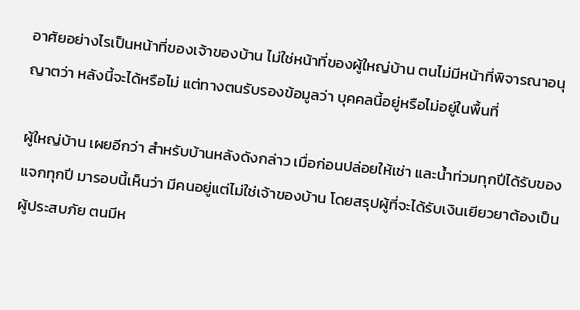อาศัยอย่างไรเป็นหน้าที่ของเจ้าของบ้าน ไม่ใช่หน้าที่ของผู้ใหญ่บ้าน ตนไม่มีหน้าที่พิจารณาอนุญาตว่า หลังนี้จะได้หรือไม่ แต่ทางตนรับรองข้อมูลว่า บุคคลนี้อยู่หรือไม่อยู่ในพื้นที่

ผู้ใหญ่บ้าน เผยอีกว่า สำหรับบ้านหลังดังกล่าว เมื่อก่อนปล่อยให้เช่า และน้ำท่วมทุกปีได้รับของแจกทุกปี มารอบนี้เห็นว่า มีคนอยู่แต่ไม่ใช่เจ้าของบ้าน โดยสรุปผู้ที่จะได้รับเงินเยียวยาต้องเป็นผู้ประสบภัย ตนมีห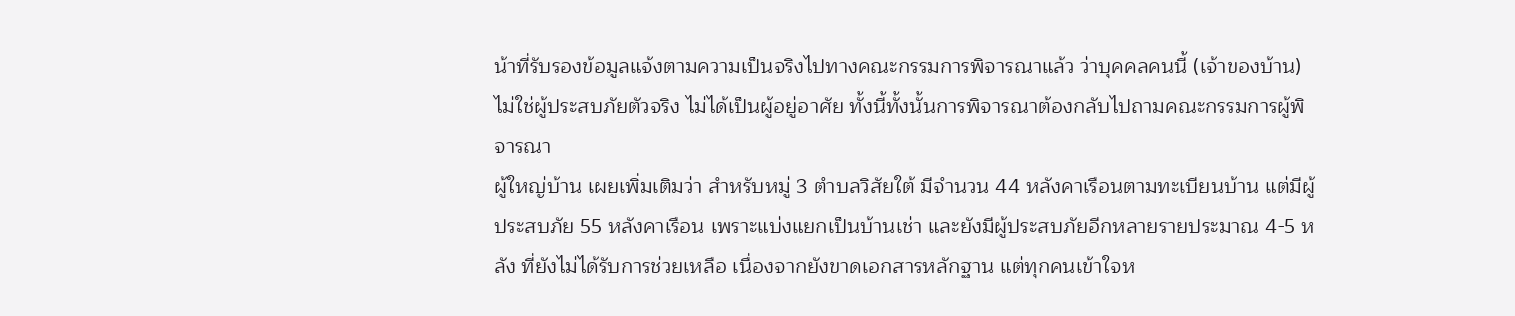น้าที่รับรองข้อมูลแจ้งตามความเป็นจริงไปทางคณะกรรมการพิจารณาแล้ว ว่าบุคคลคนนี้ (เจ้าของบ้าน) ไม่ใช่ผู้ประสบภัยตัวจริง ไม่ได้เป็นผู้อยู่อาศัย ทั้งนี้ทั้งนั้นการพิจารณาต้องกลับไปถามคณะกรรมการผู้พิจารณา
ผู้ใหญ่บ้าน เผยเพิ่มเติมว่า สำหรับหมู่ 3 ตำบลวิสัยใต้ มีจำนวน 44 หลังคาเรือนตามทะเบียนบ้าน แต่มีผู้ประสบภัย 55 หลังคาเรือน เพราะแบ่งแยกเป็นบ้านเช่า และยังมีผู้ประสบภัยอีกหลายรายประมาณ 4-5 หลัง ที่ยังไม่ได้รับการช่วยเหลือ เนื่องจากยังขาดเอกสารหลักฐาน แต่ทุกคนเข้าใจห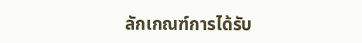ลักเกณฑ์การได้รับ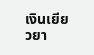เงินเยียวยา